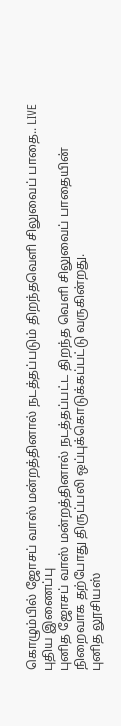கொழும்பில் ஜோசப் வாஸ் மன்றத்தினால் நடத்தப்படும் திறந்தவெளி சிலுவைப் பாதை.. LIVE
புதிய இணைப்பு
புனித ஜோசப் வாஸ் மன்றத்தினால் நடத்தப்பட்ட திறந்த வெளி சிலுவைப் பாதையின் நிறைவாக தற்போது திருப்பலி ஒப்புக்கொடுக்கப்பட்டு வருகின்றது.
புனித லூசியஸ்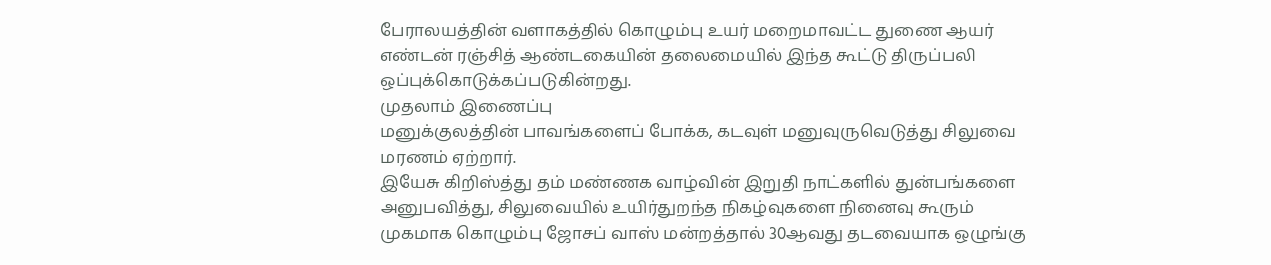பேராலயத்தின் வளாகத்தில் கொழும்பு உயர் மறைமாவட்ட துணை ஆயர் எண்டன் ரஞ்சித் ஆண்டகையின் தலைமையில் இந்த கூட்டு திருப்பலி ஒப்புக்கொடுக்கப்படுகின்றது.
முதலாம் இணைப்பு
மனுக்குலத்தின் பாவங்களைப் போக்க, கடவுள் மனுவுருவெடுத்து சிலுவை மரணம் ஏற்றார்.
இயேசு கிறிஸ்த்து தம் மண்ணக வாழ்வின் இறுதி நாட்களில் துன்பங்களை அனுபவித்து, சிலுவையில் உயிர்துறந்த நிகழ்வுகளை நினைவு கூரும் முகமாக கொழும்பு ஜோசப் வாஸ் மன்றத்தால் 30ஆவது தடவையாக ஒழுங்கு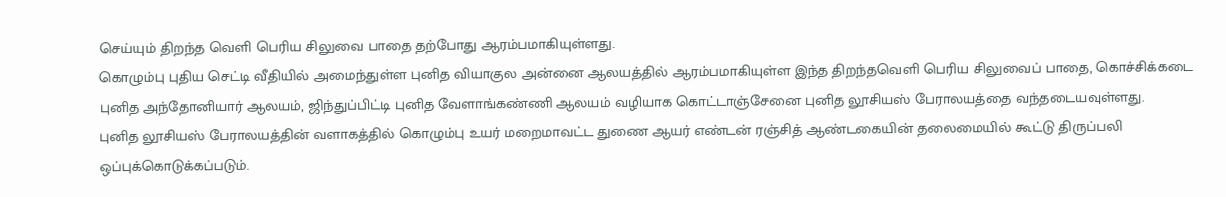செய்யும் திறந்த வெளி பெரிய சிலுவை பாதை தற்போது ஆரம்பமாகியுள்ளது.
கொழும்பு புதிய செட்டி வீதியில் அமைந்துள்ள புனித வியாகுல அன்னை ஆலயத்தில் ஆரம்பமாகியுள்ள இந்த திறந்தவெளி பெரிய சிலுவைப் பாதை, கொச்சிக்கடை புனித அந்தோனியார் ஆலயம், ஜிந்துப்பிட்டி புனித வேளாங்கண்ணி ஆலயம் வழியாக கொட்டாஞ்சேனை புனித லூசியஸ் பேராலயத்தை வந்தடையவுள்ளது.
புனித லூசியஸ் பேராலயத்தின் வளாகத்தில் கொழும்பு உயர் மறைமாவட்ட துணை ஆயர் எண்டன் ரஞ்சித் ஆண்டகையின் தலைமையில் கூட்டு திருப்பலி ஒப்புக்கொடுக்கப்படும்.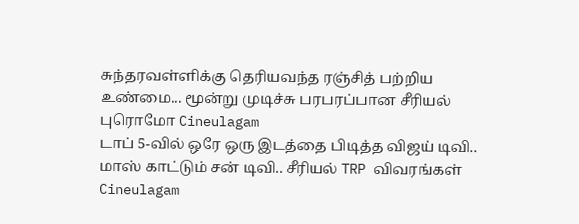சுந்தரவள்ளிக்கு தெரியவந்த ரஞ்சித் பற்றிய உண்மை... மூன்று முடிச்சு பரபரப்பான சீரியல் புரொமோ Cineulagam
டாப் 5-வில் ஒரே ஒரு இடத்தை பிடித்த விஜய் டிவி.. மாஸ் காட்டும் சன் டிவி.. சீரியல் TRP விவரங்கள் Cineulagam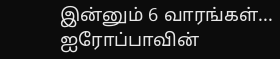இன்னும் 6 வாரங்கள்... ஐரோப்பாவின்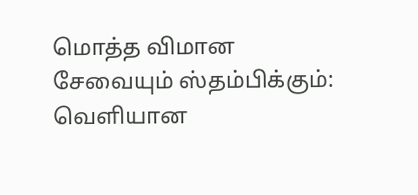மொத்த விமான சேவையும் ஸ்தம்பிக்கும்: வெளியான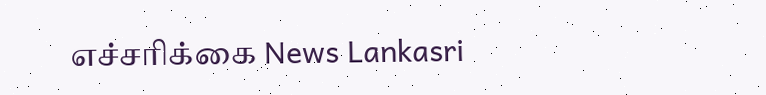எச்சரிக்கை News Lankasri